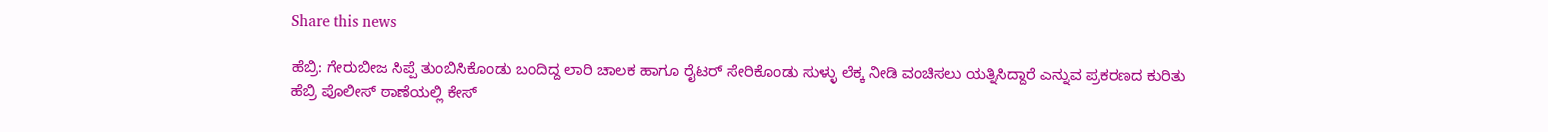Share this news

ಹೆಬ್ರಿ: ಗೇರುಬೀಜ ಸಿಪ್ಪೆ ತುಂಬಿಸಿಕೊಂಡು ಬಂದಿದ್ದ ಲಾರಿ ಚಾಲಕ ಹಾಗೂ ರೈಟರ್ ಸೇರಿಕೊಂಡು ಸುಳ್ಳು ಲೆಕ್ಕ ನೀಡಿ ವಂಚಿಸಲು ಯತ್ನಿಸಿದ್ದಾರೆ ಎನ್ನುವ ಪ್ರಕರಣದ ಕುರಿತು ಹೆಬ್ರಿ ಪೊಲೀಸ್ ಠಾಣೆಯಲ್ಲಿ ಕೇಸ್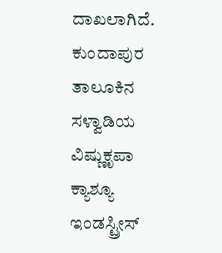ದಾಖಲಾಗಿದೆ.
ಕುಂದಾಪುರ ತಾಲೂಕಿನ ಸಳ್ವಾಡಿಯ ವಿಷ್ಣುಕೃಪಾ ಕ್ಯಾಶ್ಯೂ ಇಂಡಸ್ಟ್ರೀಸ್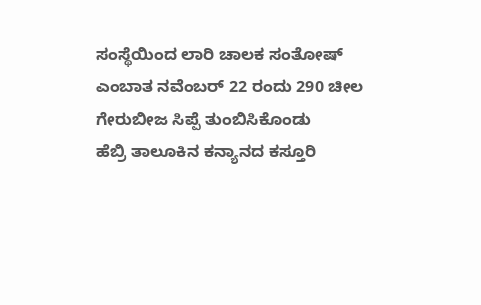ಸಂಸ್ಥೆಯಿಂದ ಲಾರಿ ಚಾಲಕ ಸಂತೋಷ್ ಎಂಬಾತ ನವೆಂಬರ್ 22 ರಂದು 290 ಚೀಲ ಗೇರುಬೀಜ ಸಿಪ್ಪೆ ತುಂಬಿಸಿಕೊಂಡು
ಹೆಬ್ರಿ ತಾಲೂಕಿನ ಕನ್ಯಾನದ ಕಸ್ತೂರಿ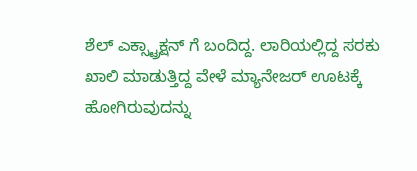ಶೆಲ್ ಎಕ್ಸ್ಟ್ರಾಕ್ಷನ್ ಗೆ ಬಂದಿದ್ದ. ಲಾರಿಯಲ್ಲಿದ್ದ ಸರಕು ಖಾಲಿ ಮಾಡುತ್ತಿದ್ದ ವೇಳೆ ಮ್ಯಾನೇಜರ್ ಊಟಕ್ಕೆ ಹೋಗಿರುವುದನ್ನು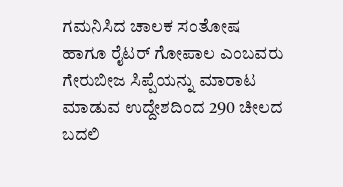ಗಮನಿಸಿದ ಚಾಲಕ ಸಂತೋಷ ಹಾಗೂ ರೈಟರ್ ಗೋಪಾಲ ಎಂಬವರು ಗೇರುಬೀಜ ಸಿಪ್ಪೆಯನ್ನು ಮಾರಾಟ ಮಾಡುವ ಉದ್ದೇಶದಿಂದ 290 ಚೀಲದ ಬದಲಿ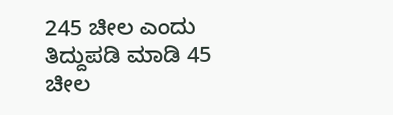245 ಚೀಲ ಎಂದು ತಿದ್ದುಪಡಿ ಮಾಡಿ 45 ಚೀಲ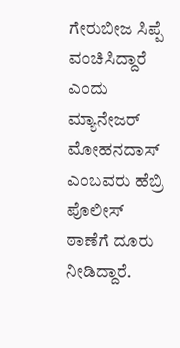ಗೇರುಬೀಜ ಸಿಪ್ಪೆ ವಂಚಿಸಿದ್ದಾರೆ ಎಂದು ಮ್ಯಾನೇಜರ್ ಮೋಹನದಾಸ್ ಎಂಬವರು ಹೆಬ್ರಿ ಪೊಲೀಸ್ ಠಾಣೆಗೆ ದೂರು ನೀಡಿದ್ದಾರೆ.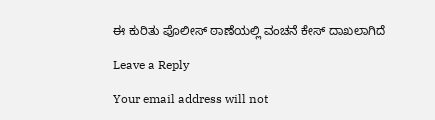ಈ ಕುರಿತು ಪೊಲೀಸ್ ಠಾಣೆಯಲ್ಲಿ ವಂಚನೆ ಕೇಸ್ ದಾಖಲಾಗಿದೆ

Leave a Reply

Your email address will not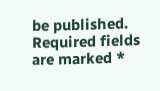be published. Required fields are marked *